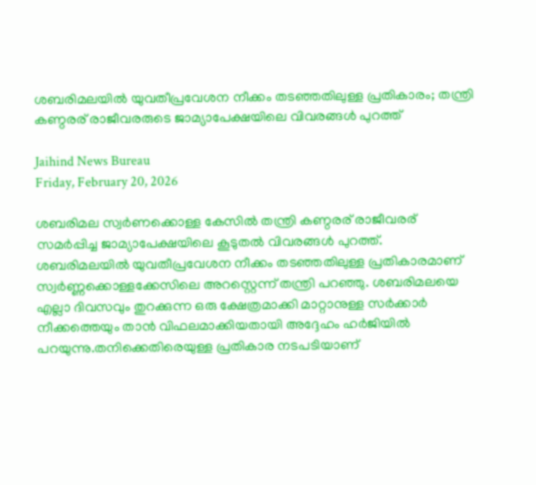ശബരിമലയിൽ യുവതീപ്രവേശന നീക്കം തടഞ്ഞതിലുള്ള പ്രതികാരം; തന്ത്രി കണ്ഠരര് രാജീവരരുടെ ജാമ്യാപേക്ഷയിലെ വിവരങ്ങൾ പുറത്ത്

Jaihind News Bureau
Friday, February 20, 2026

ശബരിമല സ്വർണക്കൊള്ള കേസിൽ തന്ത്രി കണ്ഠരര് രാജീവരര് സമർപ്പിച്ച ജാമ്യാപേക്ഷയിലെ കൂടുതൽ വിവരങ്ങൾ പുറത്ത്. ശബരിമലയിൽ യുവതീപ്രവേശന നീക്കം തടഞ്ഞതിലുള്ള പ്രതികാരമാണ് സ്വർണ്ണക്കൊള്ളക്കേസിലെ അറസ്റ്റെന്ന് തന്ത്രി പറഞ്ഞു. ശബരിമലയെ എല്ലാ ദിവസവും തുറക്കുന്ന ഒരു ക്ഷേത്രമാക്കി മാറ്റാനുള്ള സർക്കാർ നീക്കത്തെയും താൻ വിഫലമാക്കിയതായി അദ്ദേഹം ഹർജിയിൽ പറയുന്നു.തനിക്കെതിരെയുള്ള പ്രതികാര നടപടിയാണ്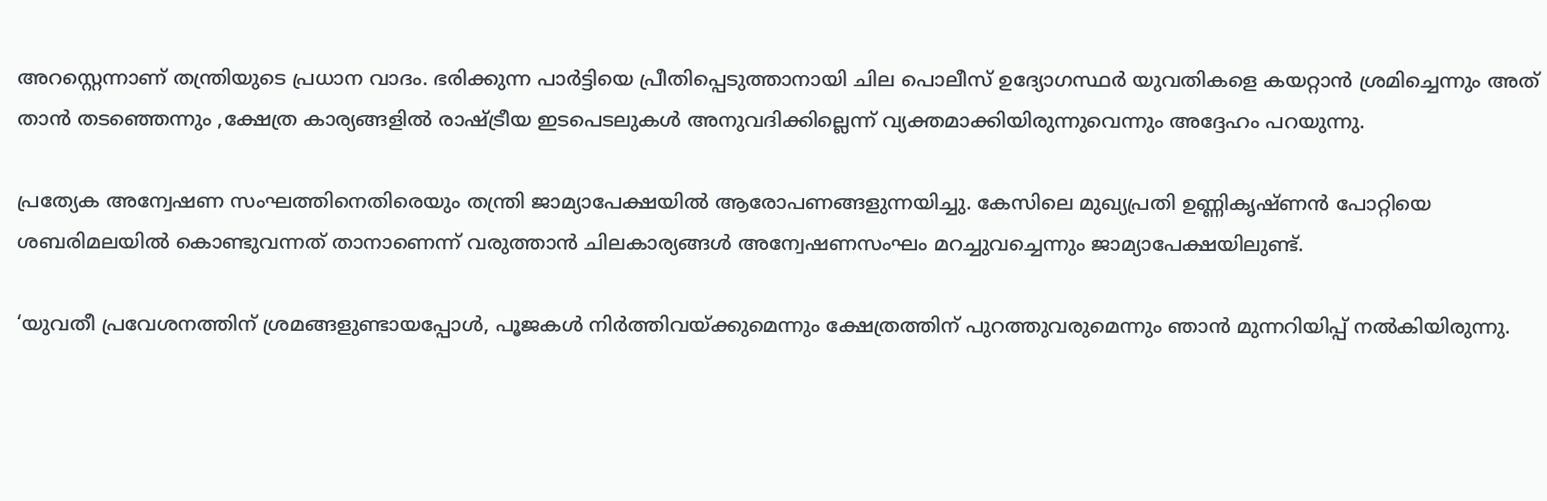അറസ്റ്റെന്നാണ് തന്ത്രിയുടെ പ്രധാന വാദം. ഭരിക്കുന്ന പാർട്ടിയെ പ്രീതിപ്പെടുത്താനായി ചില പൊലീസ് ഉദ്യോഗസ്ഥർ യുവതികളെ കയറ്റാൻ ശ്രമിച്ചെന്നും അത് താൻ തടഞ്ഞെന്നും ,ക്ഷേത്ര കാര്യങ്ങളിൽ രാഷ്ട്രീയ ഇടപെടലുകൾ അനുവദിക്കില്ലെന്ന് വ്യക്തമാക്കിയിരുന്നുവെന്നും അദ്ദേഹം പറയുന്നു.

പ്രത്യേക അന്വേഷണ സംഘത്തിനെതിരെയും തന്ത്രി ജാമ്യാപേക്ഷയിൽ ആരോപണങ്ങളുന്നയിച്ചു. കേസിലെ മുഖ്യപ്രതി ഉണ്ണികൃഷ്ണൻ പോറ്റിയെ ശബരിമലയിൽ കൊണ്ടുവന്നത് താനാണെന്ന് വരുത്താൻ ചിലകാര്യങ്ങൾ അന്വേഷണസംഘം മറച്ചുവച്ചെന്നും ജാമ്യാപേക്ഷയിലുണ്ട്.

‘യുവതീ പ്രവേശനത്തിന് ശ്രമങ്ങളുണ്ടായപ്പോൾ, പൂജകൾ നിർത്തിവയ്ക്കുമെന്നും ക്ഷേത്രത്തിന് പുറത്തുവരുമെന്നും ഞാൻ മുന്നറിയിപ്പ് നൽകിയിരുന്നു.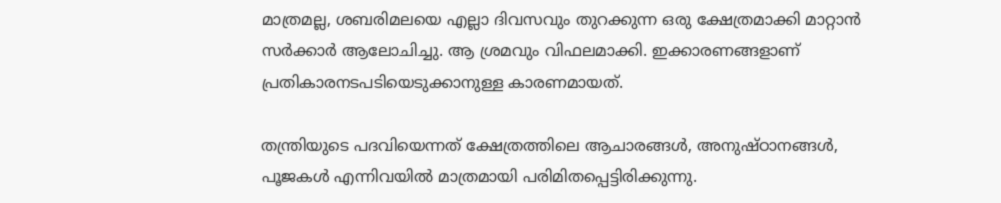മാത്രമല്ല, ശബരിമലയെ എല്ലാ ദിവസവും തുറക്കുന്ന ഒരു ക്ഷേത്രമാക്കി മാറ്റാൻ സർക്കാർ ആലോചിച്ചു. ആ ശ്രമവും വിഫലമാക്കി. ഇക്കാരണങ്ങളാണ് പ്രതികാരനടപടിയെടുക്കാനുള്ള കാരണമായത്.

തന്ത്രിയുടെ പദവിയെന്നത് ക്ഷേത്രത്തിലെ ആചാരങ്ങൾ, അനുഷ്ഠാനങ്ങൾ, പൂജകൾ എന്നിവയിൽ മാത്രമായി പരിമിതപ്പെട്ടിരിക്കുന്നു.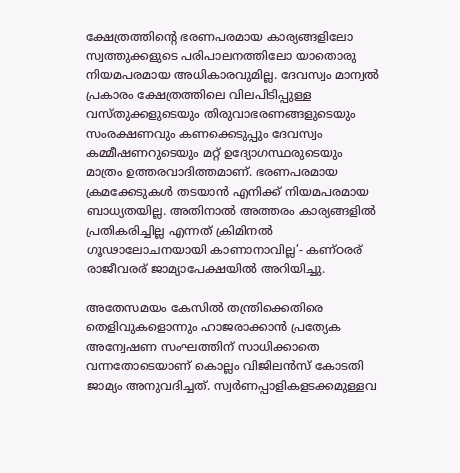ക്ഷേത്രത്തിന്റെ ഭരണപരമായ കാര്യങ്ങളിലോ സ്വത്തുക്കളുടെ പരിപാലനത്തിലോ യാതൊരു നിയമപരമായ അധികാരവുമില്ല. ദേവസ്വം മാന്വൽ പ്രകാരം ക്ഷേത്രത്തിലെ വിലപിടിപ്പുള്ള വസ്തുക്കളുടെയും തിരുവാഭരണങ്ങളുടെയും സംരക്ഷണവും കണക്കെടുപ്പും ദേവസ്വം കമ്മീഷണറുടെയും മറ്റ് ഉദ്യോഗസ്ഥരുടെയും മാത്രം ഉത്തരവാദിത്തമാണ്. ഭരണപരമായ ക്രമക്കേടുകൾ തടയാൻ എനിക്ക് നിയമപരമായ ബാധ്യതയില്ല. അതിനാൽ അത്തരം കാര്യങ്ങളിൽ പ്രതികരിച്ചില്ല എന്നത് ക്രിമിനൽ ഗൂഢാലോചനയായി കാണാനാവില്ല’- കണ്ഠരര് രാജീവരര് ജാമ്യാപേക്ഷയിൽ അറിയിച്ചു.

അതേസമയം കേസിൽ തന്ത്രിക്കെതിരെ തെളിവുകളൊന്നും ഹാജരാക്കാൻ പ്രത്യേക അന്വേഷണ സംഘത്തിന് സാധിക്കാതെ വന്നതോടെയാണ് കൊല്ലം വിജിലൻസ് കോടതി ജാമ്യം അനുവദിച്ചത്. സ്വർണപ്പാളികളടക്കമുള്ളവ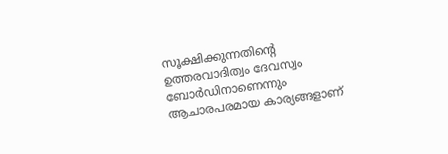സൂക്ഷിക്കുന്നതിന്റെ ഉത്തരവാദിത്വം ദേവസ്വം ബോർഡിനാണെന്നും ആചാരപരമായ കാര്യങ്ങളാണ്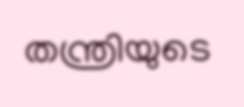തന്ത്രിയുടെ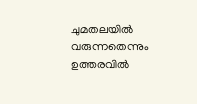ചുമതലയിൽ വരുന്നതെന്നും ഉത്തരവിൽ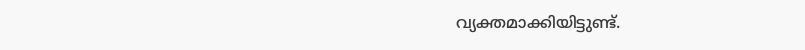വ്യക്തമാക്കിയിട്ടുണ്ട്.